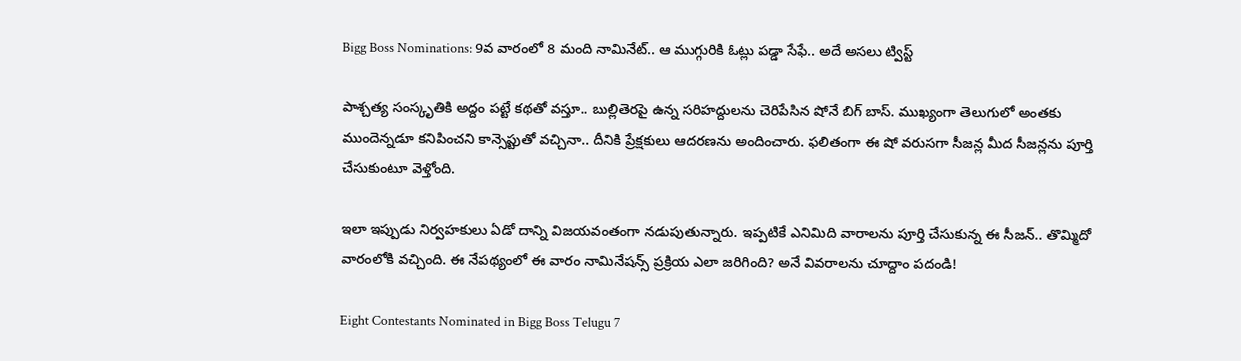Bigg Boss Nominations: 9వ వారంలో 8 మంది నామినేట్.. ఆ ముగ్గురికి ఓట్లు పడ్డా సేఫే.. అదే అసలు ట్విస్ట్

పాశ్చత్య సంస్కృతికి అద్దం పట్టే కథతో వస్తూ.. బుల్లితెరపై ఉన్న సరిహద్దులను చెరిపేసిన షోనే బిగ్ బాస్. ముఖ్యంగా తెలుగులో అంతకు ముందెన్నడూ కనిపించని కాన్సెప్టుతో వచ్చినా.. దీనికి ప్రేక్షకులు ఆదరణను అందించారు. ఫలితంగా ఈ షో వరుసగా సీజన్ల మీద సీజన్లను పూర్తి చేసుకుంటూ వెళ్తోంది.

ఇలా ఇప్పుడు నిర్వహకులు ఏడో దాన్ని విజయవంతంగా నడుపుతున్నారు. ఇప్పటికే ఎనిమిది వారాలను పూర్తి చేసుకున్న ఈ సీజన్.. తొమ్మిదో వారంలోకి వచ్చింది. ఈ నేపథ్యంలో ఈ వారం నామినేషన్స్ ప్రక్రియ ఎలా జరిగింది? అనే వివరాలను చూద్దాం పదండి!

Eight Contestants Nominated in Bigg Boss Telugu 7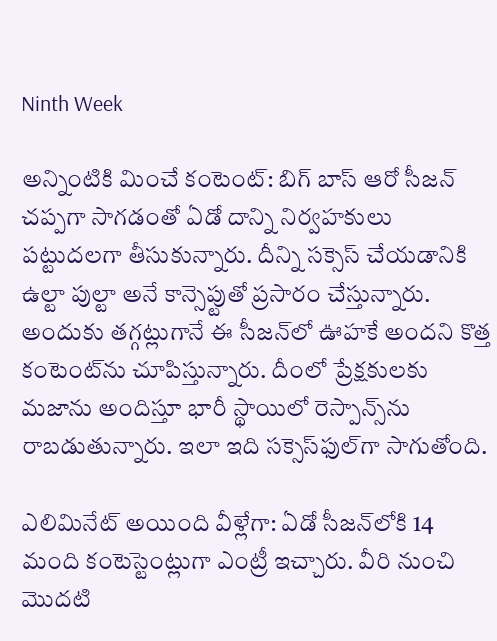Ninth Week

అన్నింటికి మించే కంటెంట్: బిగ్ బాస్ ఆరో సీజన్ చప్పగా సాగడంతో ఏడో దాన్ని నిర్వహకులు పట్టుదలగా తీసుకున్నారు. దీన్ని సక్సెస్ చేయడానికి ఉల్టా పుల్టా అనే కాన్సెప్టుతో ప్రసారం చేస్తున్నారు. అందుకు తగ్గట్లుగానే ఈ సీజన్‌లో ఊహకే అందని కొత్త కంటెంట్‌ను చూపిస్తున్నారు. దీంలో ప్రేక్షకులకు మజాను అందిస్తూ భారీ స్థాయిలో రెస్పాన్స్‌ను రాబడుతున్నారు. ఇలా ఇది సక్సెస్‌ఫుల్‌గా సాగుతోంది.

ఎలిమినేట్ అయింది వీళ్లేగా: ఏడో సీజన్‌లోకి 14 మంది కంటెస్టెంట్లుగా ఎంట్రీ ఇచ్చారు. వీరి నుంచి మొదటి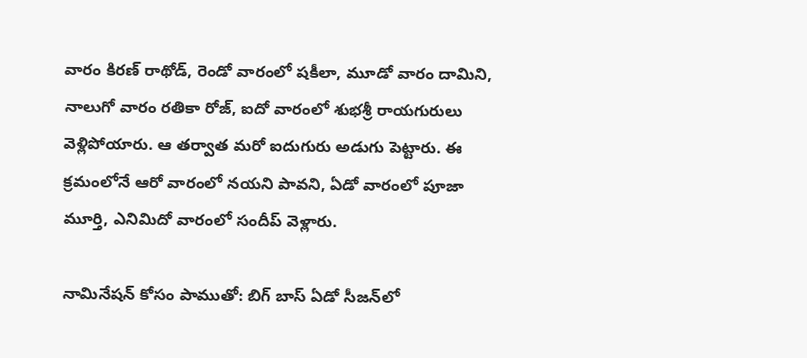వారం కిరణ్ రాథోడ్, రెండో వారంలో షకీలా, మూడో వారం దామిని, నాలుగో వారం రతికా రోజ్, ఐదో వారంలో శుభశ్రీ రాయగురులు వెళ్లిపోయారు. ఆ తర్వాత మరో ఐదుగురు అడుగు పెట్టారు. ఈ క్రమంలోనే ఆరో వారంలో నయని పావని, ఏడో వారంలో పూజా మూర్తి, ఎనిమిదో వారంలో సందీప్ వెళ్లారు.

నామినేషన్ కోసం పాముతో: బిగ్ బాస్ ఏడో సీజన్‌లో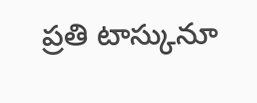ప్రతి టాస్కునూ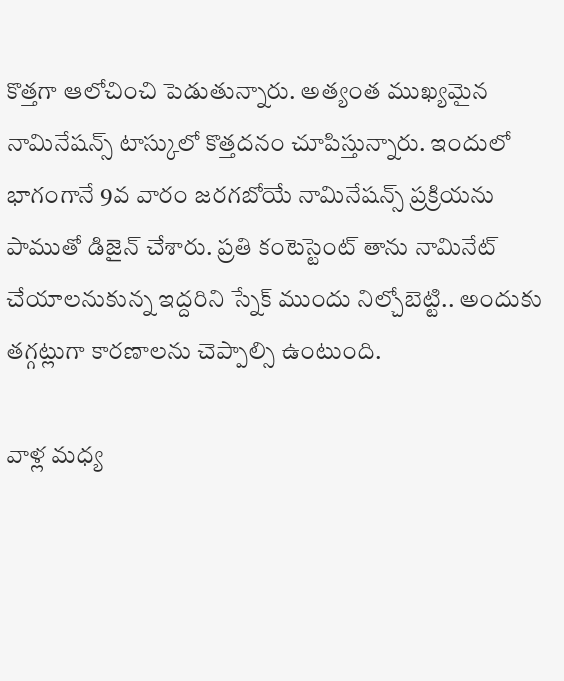కొత్తగా ఆలోచించి పెడుతున్నారు. అత్యంత ముఖ్యమైన నామినేషన్స్ టాస్కులో కొత్తదనం చూపిస్తున్నారు. ఇందులో భాగంగానే 9వ వారం జరగబోయే నామినేషన్స్ ప్రక్రియను పాముతో డిజైన్ చేశారు. ప్రతి కంటెస్టెంట్ తాను నామినేట్ చేయాలనుకున్న ఇద్దరిని స్నేక్ ముందు నిల్చోబెట్టి.. అందుకు తగ్గట్లుగా కారణాలను చెప్పాల్సి ఉంటుంది.

వాళ్ల మధ్య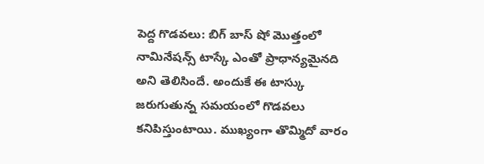పెద్ద గొడవలు: బిగ్ బాస్ షో మొత్తంలో నామినేషన్స్ టాస్కే ఎంతో ప్రాధాన్యమైనది అని తెలిసిందే. అందుకే ఈ టాస్కు జరుగుతున్న సమయంలో గొడవలు కనిపిస్తుంటాయి. ముఖ్యంగా తొమ్మిదో వారం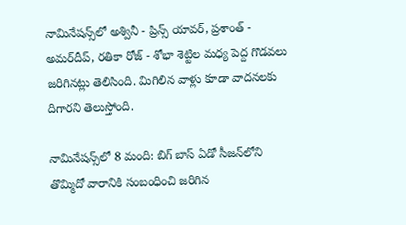నామినేషన్స్‌లో అశ్వినీ - ప్రిన్స్ యావర్, ప్రశాంత్ - అమర్‌దీప్, రతికా రోజ్ - శోభా శెట్టిల మధ్య పెద్ద గొడవలు జరిగినట్లు తెలిసింది. మిగిలిన వాళ్లు కూడా వాదనలకు దిగారని తెలుస్తోంది.

నామినేషన్స్‌లో 8 మంది: బిగ్ బాస్ ఏడో సీజన్‌లోని తొమ్మిదో వారానికి సంబంధించి జరిగిన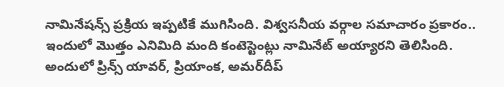నామినేషన్స్ ప్రక్రియ ఇప్పటికే ముగిసింది. విశ్వసనీయ వర్గాల సమాచారం ప్రకారం.. ఇందులో మొత్తం ఎనిమిది మంది కంటెస్టెంట్లు నామినేట్ అయ్యారని తెలిసింది. అందులో ప్రిన్స్ యావర్, ప్రియాంక, అమర్‌దీప్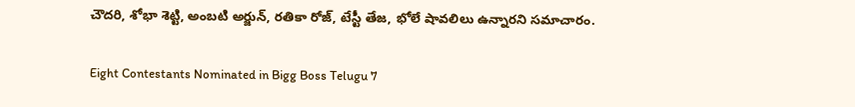చౌదరి, శోభా శెట్టి, అంబటి అర్జున్, రతికా రోజ్, టేస్టీ తేజ, భోలే షావలిలు ఉన్నారని సమాచారం.

Eight Contestants Nominated in Bigg Boss Telugu 7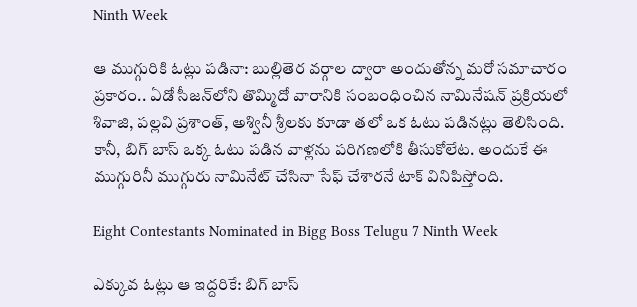Ninth Week

ఆ ముగ్గురికి ఓట్లు పడినా: బుల్లితెర వర్గాల ద్వారా అందుతోన్న మరో సమాచారం ప్రకారం.. ఏడో సీజన్‌లోని తొమ్మిదో వారానికి సంబంధించిన నామినేషన్ ప్రక్రియలో శివాజి, పల్లవి ప్రశాంత్, అశ్వినీ శ్రీలకు కూడా తలో ఒక ఓటు పడినట్లు తెలిసింది. కానీ, బిగ్ బాస్ ఒక్క ఓటు పడిన వాళ్లను పరిగణలోకి తీసుకోలేట. అందుకే ఈ ముగ్గురినీ ముగ్గురు నామినేట్ చేసినా సేఫ్ చేశారనే టాక్ వినిపిస్తోంది.

Eight Contestants Nominated in Bigg Boss Telugu 7 Ninth Week

ఎక్కువ ఓట్లు ఆ ఇద్దరికే: బిగ్ బాస్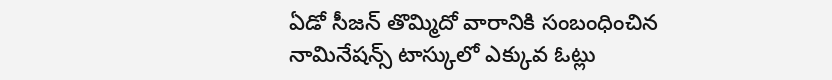ఏడో సీజన్ తొమ్మిదో వారానికి సంబంధించిన నామినేషన్స్ టాస్కులో ఎక్కువ ఓట్లు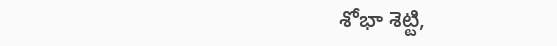శోభా శెట్టి,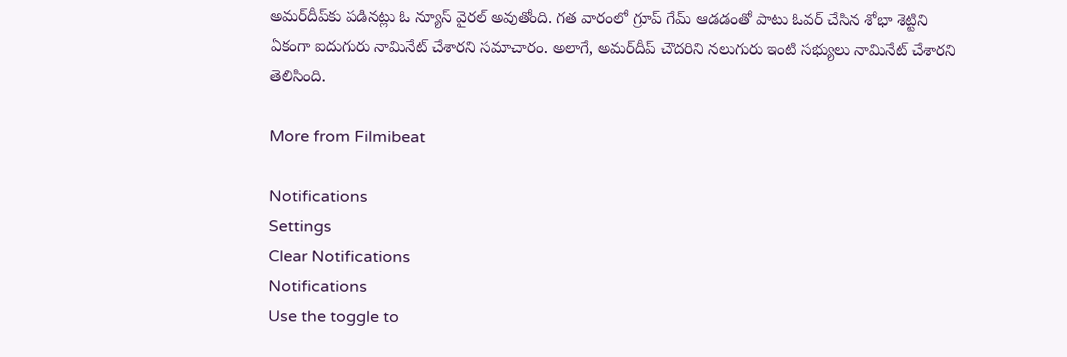అమర్‌దీప్‌కు పడినట్లు ఓ న్యూస్ వైరల్ అవుతోంది. గత వారంలో గ్రూప్ గేమ్ ఆడడంతో పాటు ఓవర్ చేసిన శోభా శెట్టిని ఏకంగా ఐదుగురు నామినేట్ చేశారని సమాచారం. అలాగే, అమర్‌దీప్‌ చౌదరిని నలుగురు ఇంటి సభ్యులు నామినేట్ చేశారని తెలిసింది.

More from Filmibeat

Notifications
Settings
Clear Notifications
Notifications
Use the toggle to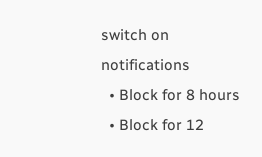switch on notifications
  • Block for 8 hours
  • Block for 12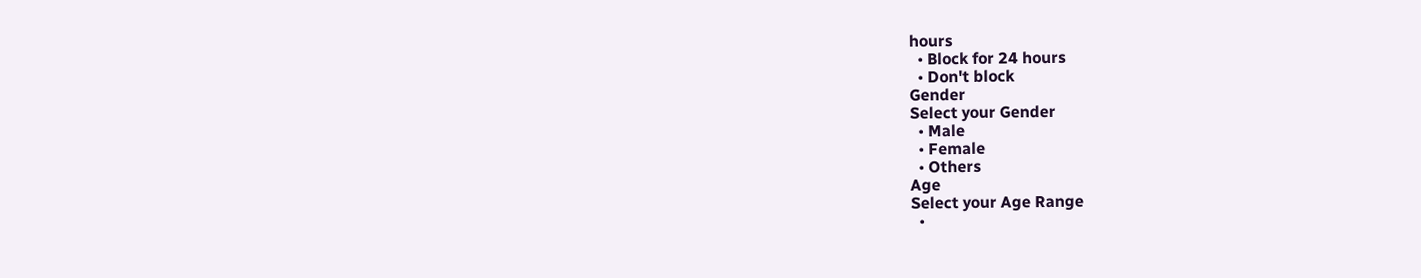hours
  • Block for 24 hours
  • Don't block
Gender
Select your Gender
  • Male
  • Female
  • Others
Age
Select your Age Range
  •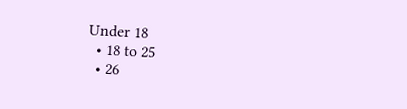Under 18
  • 18 to 25
  • 26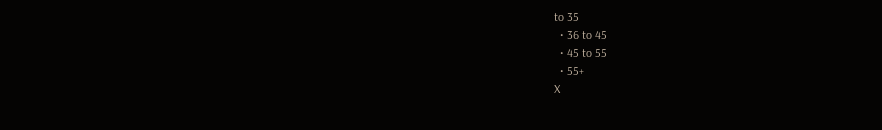to 35
  • 36 to 45
  • 45 to 55
  • 55+
X